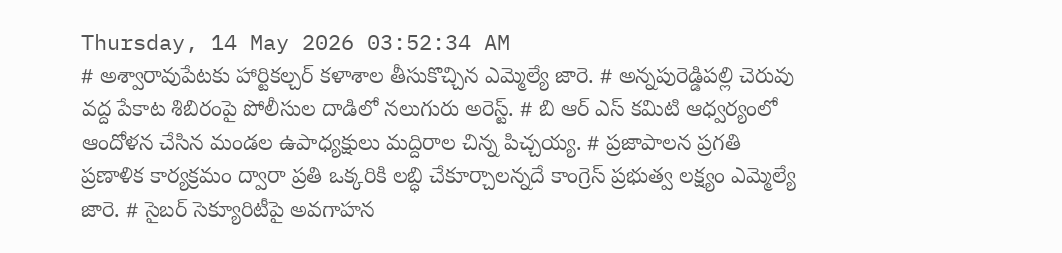Thursday, 14 May 2026 03:52:34 AM
# అశ్వారావుపేటకు హార్టికల్చర్ కళాశాల తీసుకొచ్చిన ఎమ్మెల్యే జారె. # అన్నపురెడ్డిపల్లి చెరువు వద్ద పేకాట శిబిరంపై పోలీసుల దాడిలో నలుగురు అరెస్ట్. # బి ఆర్ ఎస్ కమిటి ఆధ్వర్యంలో ఆందోళన చేసిన మండల ఉపాధ్యక్షులు మద్దిరాల చిన్న పిచ్చయ్య. # ప్రజాపాలన ప్రగతి ప్రణాళిక కార్యక్రమం ద్వారా ప్రతి ఒక్కరికి లబ్ధి చేకూర్చాలన్నదే కాంగ్రెస్ ప్రభుత్వ లక్ష్యం ఎమ్మెల్యే జారె. # సైబర్ సెక్యూరిటీపై అవగాహన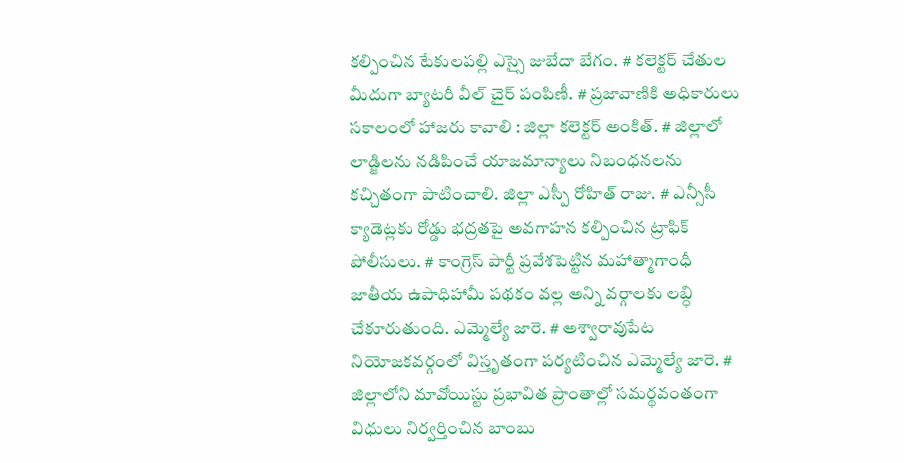కల్పించిన టేకులపల్లి ఎస్సై జుబేదా బేగం. # కలెక్టర్ చేతుల మీదుగా బ్యాటరీ వీల్ చైర్ పంపిణీ. # ప్రజావాణికి అధికారులు సకాలంలో హాజరు కావాలి : జిల్లా కలెక్టర్ అంకిత్. # జిల్లాలో లాడ్జిలను నడిపించే యాజమాన్యాలు నిబంధనలను కచ్చితంగా పాటించాలి. జిల్లా ఎస్పీ రోహిత్ రాజు. # ఎన్సీసీ క్యాడెట్లకు రోడ్డు భద్రతపై అవగాహన కల్పించిన ట్రాఫిక్ పోలీసులు. # కాంగ్రెస్ పార్టీ ప్రవేశపెట్టిన మహాత్మాగాంధీ జాతీయ ఉపాధిహామీ పథకం వల్ల అన్ని వర్గాలకు లబ్ధి చేకూరుతుంది. ఎమ్మెల్యే జారె. # అశ్వారావుపేట నియోజకవర్గంలో విస్తృతంగా పర్యటించిన ఎమ్మెల్యే జారె. # జిల్లాలోని మావోయిస్టు ప్రభావిత ప్రాంతాల్లో సమర్థవంతంగా విధులు నిర్వర్తించిన బాంబు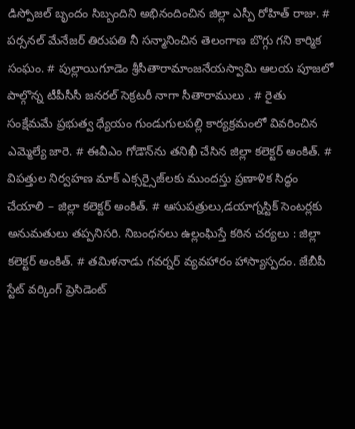డిస్పోజల్ బృందం సిబ్బందిని అభినందించిన జిల్లా ఎస్పీ రోహిత్ రాజు. # పర్సనల్ మేనేజర్ తిరుపతి నీ సన్మానించిన తెలంగాణ బొగ్గు గని కార్మిక సంఘం. # పుల్లాయిగూడెం శ్రీసీతారామాంజనేయస్వామి ఆలయ పూజలో పాల్గొన్న టీపీసీసీ జనరల్ సెక్రటరీ నాగా సీతారాములు . # రైతు సంక్షేమమే ప్రభుత్వ ధ్యేయం గుండుగులపల్లి కార్యక్రమంలో వివరించిన ఎమ్మెల్యే జారె. # ఈవీఎం గోడౌన్‌ను తనిఖీ చేసిన జిల్లా కలెక్టర్ అంకిత్. # విపత్తుల నిర్వహణ మాక్ ఎక్సర్సైజ్‌లకు ముందస్తు ప్రణాళిక సిద్ధం చేయాలి – జిల్లా కలెక్టర్ అంకిత్. # ఆసుపత్రులు,డయాగ్నస్టిక్ సెంటర్లకు అనుమతులు తప్పనిసరి. నిబంధనలు ఉల్లంఘిస్తే కఠిన చర్యలు : జిల్లా కలెక్టర్ అంకిత్. # తమిళనాడు గవర్నర్ వ్యవహారం హాస్యాస్పదం. జేబీపీ స్టేట్ వర్కింగ్ ప్రెసిడెంట్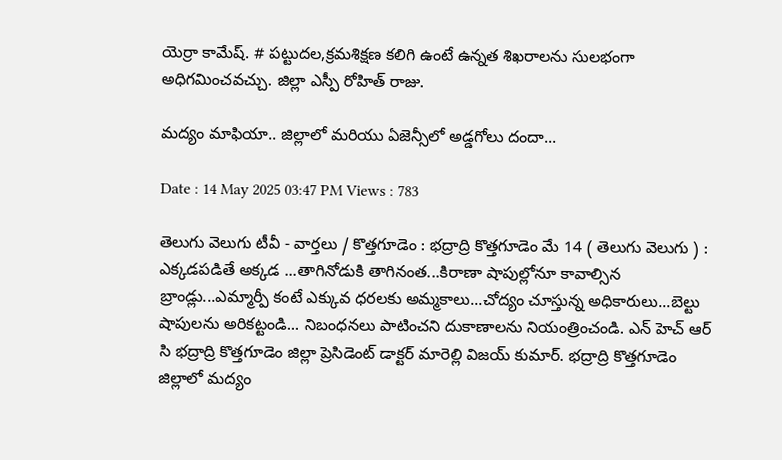యెర్రా కామేష్. # పట్టుదల,క్రమశిక్షణ కలిగి ఉంటే ఉన్నత శిఖరాలను సులభంగా అధిగమించవచ్చు. జిల్లా ఎస్పీ రోహిత్ రాజు.

మద్యం మాఫియా.. జిల్లాలో మరియు ఏజెన్సీలో అడ్డగోలు దందా...

Date : 14 May 2025 03:47 PM Views : 783

తెలుగు వెలుగు టీవీ - వార్తలు / కొత్తగూడెం : భద్రాద్రి కొత్తగూడెం మే 14 ( తెలుగు వెలుగు ) : ఎక్కడపడితే అక్కడ ...తాగినోడుకి తాగినంత...కిరాణా షాపుల్లోనూ కావాల్సిన బ్రాండ్లు...ఎమ్మార్పీ కంటే ఎక్కువ ధరలకు అమ్మకాలు...చోద్యం చూస్తున్న అధికారులు...బెల్టు షాపులను అరికట్టండి... నిబంధనలు పాటించని దుకాణాలను నియంత్రించండి. ఎన్ హెచ్ ఆర్ సి భద్రాద్రి కొత్తగూడెం జిల్లా ప్రెసిడెంట్ డాక్టర్ మారెల్లి విజయ్ కుమార్. భద్రాద్రి కొత్తగూడెం జిల్లాలో మద్యం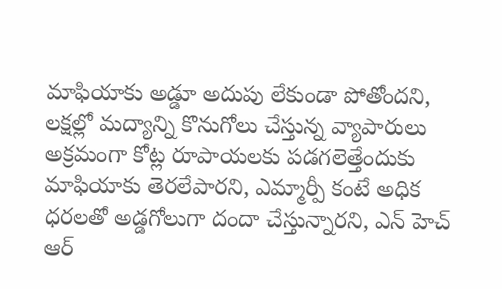మాఫియాకు అడ్డూ అదుపు లేకుండా పోతోందని, లక్షల్లో మద్యాన్ని కొనుగోలు చేస్తున్న వ్యాపారులు అక్రమంగా కోట్ల రూపాయలకు పడగలెత్తేందుకు మాఫియాకు తెరలేపారని, ఎమ్మార్పీ కంటే అధిక ధరలతో అడ్డగోలుగా దందా చేస్తున్నారని, ఎన్ హెచ్ ఆర్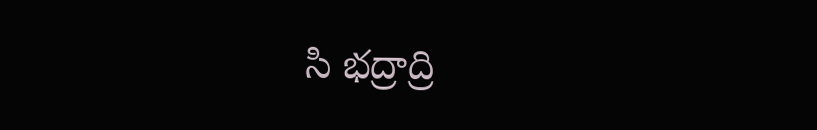సి భద్రాద్రి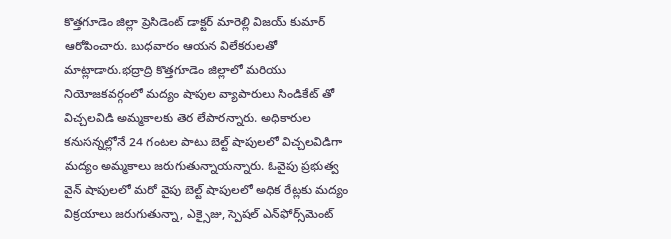కొత్తగూడెం జిల్లా ప్రెసిడెంట్ డాక్టర్ మారెల్లి విజయ్ కుమార్ ఆరోపించారు. బుధవారం ఆయన విలేకరులతో మాట్లాడారు.భద్రాద్రి కొత్తగూడెం జిల్లాలో మరియు నియోజకవర్గంలో మద్యం షాపుల వ్యాపారులు సిండికేట్ తో విచ్చలవిడి అమ్మకాలకు తెర లేపారన్నారు. అధికారుల కనుసన్నల్లోనే 24 గంటల పాటు బెల్ట్ షాపులలో విచ్చలవిడిగా మద్యం అమ్మకాలు జరుగుతున్నాయన్నారు. ఓవైపు ప్రభుత్వ వైన్ షాపులలో మరో వైపు బెల్ట్ షాపులలో అధిక రేట్లకు మద్యం విక్రయాలు జరుగుతున్నా, ఎక్సైజు, స్పెషల్‌ ఎన్‌ఫోర్స్‌మెంట్‌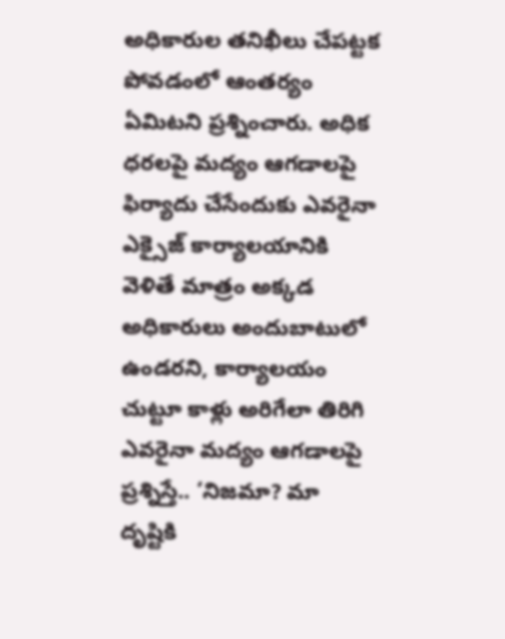అధికారుల తనిఖీలు చేపట్టక పోవడంలో ఆంతర్యం ఏమిటని ప్రశ్నించారు. అధిక ధరలపై మద్యం ఆగడాలపై ఫిర్యాదు చేసేందుకు ఎవరైనా ఎక్సైజ్ కార్యాలయానికి వెళితే మాత్రం అక్కడ అధికారులు అందుబాటులో ఉండరని, కార్యాలయం చుట్టూ కాళ్లు అరిగేలా తిరిగి ఎవరైనా మద్యం ఆగడాలపై ప్రశ్నిస్తే.. ‘నిజమా? మా దృష్టికి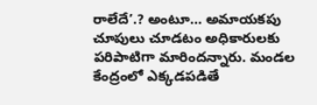రాలేదే’.? అంటూ… అమాయకపు చూపులు చూడటం అధికారులకు పరిపాటిగా మారిందన్నారు. మండల కేంద్రంలో ఎక్కడపడితే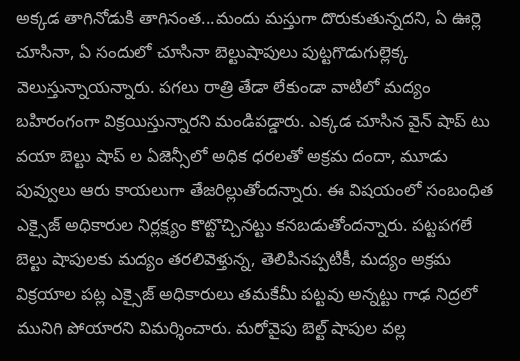అక్కడ తాగినోడుకి తాగినంత...మందు మస్తుగా దొరుకుతున్నదని, ఏ ఊర్లె చూసినా, ఏ సందులో చూసినా బెల్టుషాపులు పుట్టగొడుగుల్లెక్క వెలుస్తున్నాయన్నారు. పగలు రాత్రి తేడా లేకుండా వాటిలో మద్యం బహిరంగంగా విక్రయిస్తున్నారని మండిపడ్డారు. ఎక్కడ చూసిన వైన్ షాప్ టు వయా బెల్టు షాప్ ల ఏజెన్సీలో అధిక ధరలతో అక్రమ దందా, మూడు పువ్వులు ఆరు కాయలుగా తేజరిల్లుతోందన్నారు. ఈ విషయంలో సంబంధిత ఎక్సైజ్ అధికారుల నిర్లక్ష్యం కొట్టొచ్చినట్టు కనబడుతోందన్నారు. పట్టపగలే బెల్టు షాపులకు మద్యం తరలివెళ్తున్న, తెలిపినప్పటికీ, మద్యం అక్రమ విక్రయాల పట్ల ఎక్సైజ్ అధికారులు తమకేమీ పట్టవు అన్నట్టు గాఢ నిద్రలో మునిగి పోయారని విమర్శించారు. మరోవైపు బెల్ట్‌ షాపుల వల్ల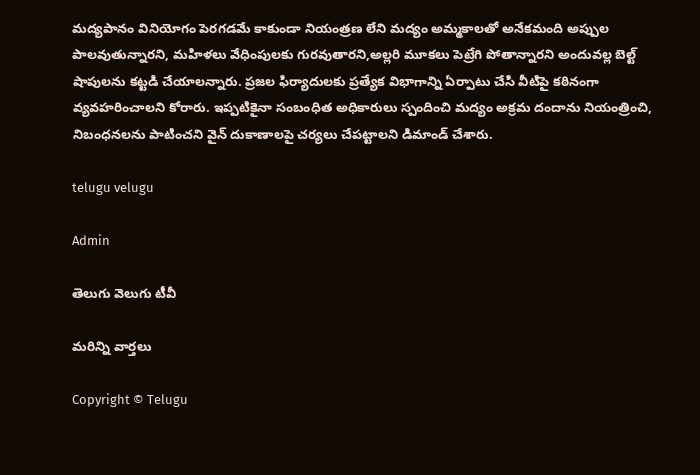మద్యపానం వినియోగం పెరగడమే కాకుండా నియంత్రణ లేని మద్యం అమ్మకాలతో అనేకమంది అప్పుల పాలవుతున్నారని, మహిళలు వేధింపులకు గురవుతారని,అల్లరి మూకలు పెట్రేగి పోతాన్నారని అందువల్ల బెల్ట్‌ షాపులను కట్టడి చేయాలన్నారు. ప్రజల ఫిర్యాదులకు ప్రత్యేక విభాగాన్ని ఏర్పాటు చేసి వీటిపై కఠినంగా వ్యవహరించాలని కోరారు. ఇప్పటికైనా సంబంధిత అధికారులు స్పందించి మద్యం అక్రమ దందాను నియంత్రించి, నిబంధనలను పాటించని వైన్ దుకాణాలపై చర్యలు చేపట్టాలని డిమాండ్ చేశారు.

telugu velugu

Admin

తెలుగు వెలుగు టీవీ

మరిన్ని వార్తలు

Copyright © Telugu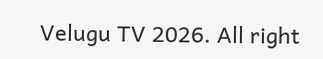Velugu TV 2026. All right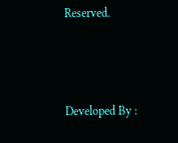Reserved.



Developed By :